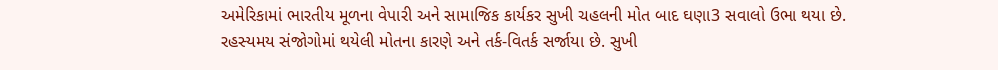અમેરિકામાં ભારતીય મૂળના વેપારી અને સામાજિક કાર્યકર સુખી ચહલની મોત બાદ ઘણા3 સવાલો ઉભા થયા છે. રહસ્યમય સંજોગોમાં થયેલી મોતના કારણે અને તર્ક-વિતર્ક સર્જાયા છે. સુખી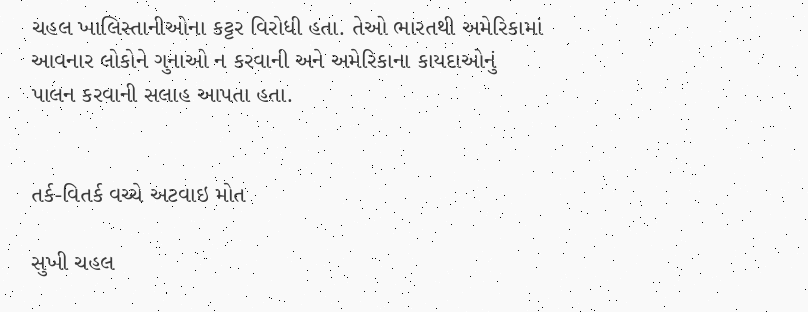ચહલ ખાલિસ્તાનીઓના કટ્ટર વિરોધી હતા. તેઓ ભારતથી અમેરિકામાં આવનાર લોકોને ગુનાઓ ન કરવાની અને અમેરિકાના કાયદાઓનું પાલન કરવાની સલાહ આપતા હતા.


તર્ક-વિતર્ક વચ્ચે અટવાઇ મોત

સુખી ચહલ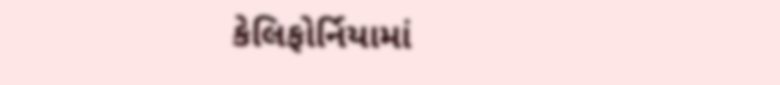કેલિફોર્નિયામાં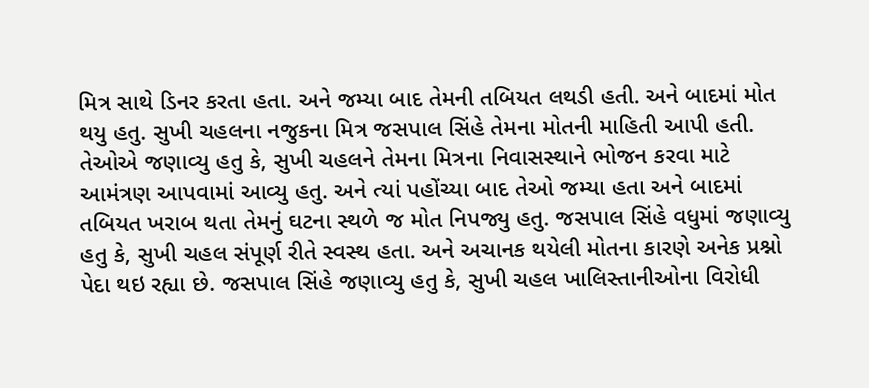મિત્ર સાથે ડિનર કરતા હતા. અને જમ્યા બાદ તેમની તબિયત લથડી હતી. અને બાદમાં મોત થયુ હતુ. સુખી ચહલના નજુકના મિત્ર જસપાલ સિંહે તેમના મોતની માહિતી આપી હતી. તેઓએ જણાવ્યુ હતુ કે, સુખી ચહલને તેમના મિત્રના નિવાસસ્થાને ભોજન કરવા માટે આમંત્રણ આપવામાં આવ્યુ હતુ. અને ત્યાં પહોંચ્યા બાદ તેઓ જમ્યા હતા અને બાદમાં તબિયત ખરાબ થતા તેમનું ઘટના સ્થળે જ મોત નિપજ્યુ હતુ. જસપાલ સિંહે વધુમાં જણાવ્યુ હતુ કે, સુખી ચહલ સંપૂર્ણ રીતે સ્વસ્થ હતા. અને અચાનક થયેલી મોતના કારણે અનેક પ્રશ્નો પેદા થઇ રહ્યા છે. જસપાલ સિંહે જણાવ્યુ હતુ કે, સુખી ચહલ ખાલિસ્તાનીઓના વિરોધી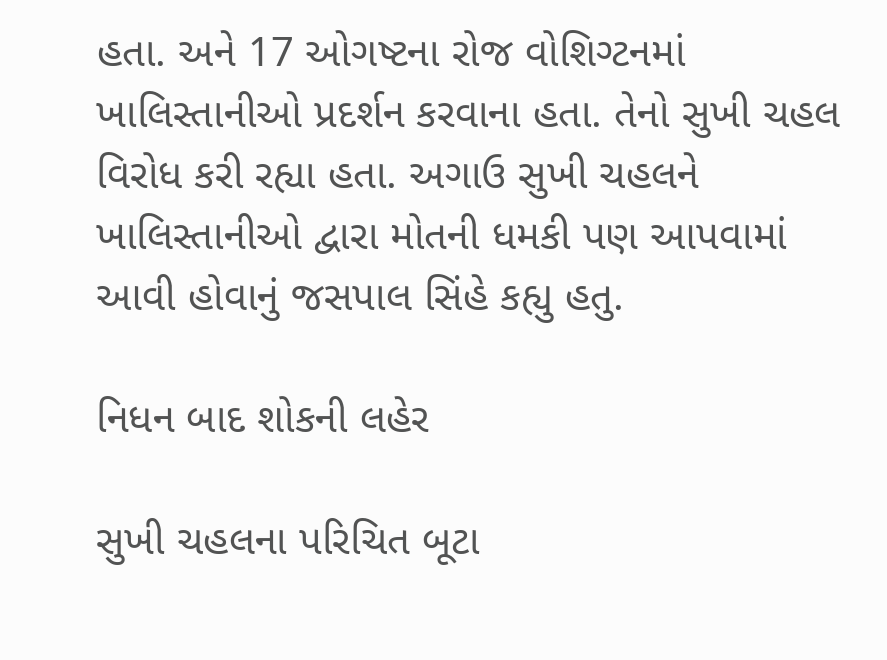હતા. અને 17 ઓગષ્ટના રોજ વોશિગ્ટનમાં ખાલિસ્તાનીઓ પ્રદર્શન કરવાના હતા. તેનો સુખી ચહલ વિરોધ કરી રહ્યા હતા. અગાઉ સુખી ચહલને ખાલિસ્તાનીઓ દ્વારા મોતની ધમકી પણ આપવામાં આવી હોવાનું જસપાલ સિંહે કહ્યુ હતુ.

નિધન બાદ શોકની લહેર

સુખી ચહલના પરિચિત બૂટા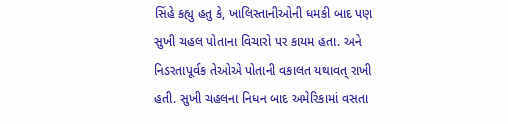સિંહે કહ્યુ હતુ કે, ખાલિસ્તાનીઓની ધમકી બાદ પણ સુખી ચહલ પોતાના વિચારો પર કાયમ હતા. અને નિડરતાપૂર્વક તેઓએ પોતાની વકાલત યથાવત્ રાખી હતી. સુખી ચહલના નિધન બાદ અમેરિકામાં વસતા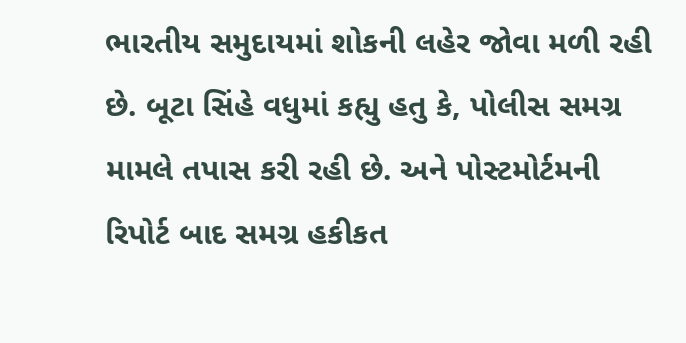ભારતીય સમુદાયમાં શોકની લહેર જોવા મળી રહી છે. બૂટા સિંહે વધુમાં કહ્યુ હતુ કે, પોલીસ સમગ્ર મામલે તપાસ કરી રહી છે. અને પોસ્ટમોર્ટમની રિપોર્ટ બાદ સમગ્ર હકીકત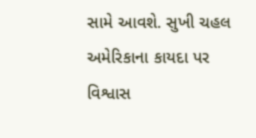સામે આવશે. સુખી ચહલ અમેરિકાના કાયદા પર વિશ્વાસ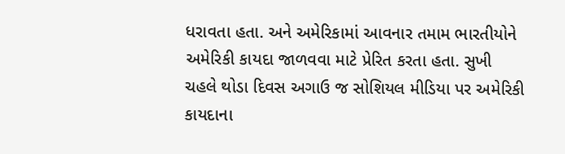ધરાવતા હતા. અને અમેરિકામાં આવનાર તમામ ભારતીયોને અમેરિકી કાયદા જાળવવા માટે પ્રેરિત કરતા હતા. સુખી ચહલે થોડા દિવસ અગાઉ જ સોશિયલ મીડિયા પર અમેરિકી કાયદાના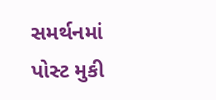સમર્થનમાં પોસ્ટ મુકી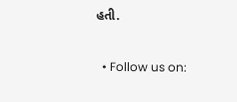હતી.

  • Follow us on: